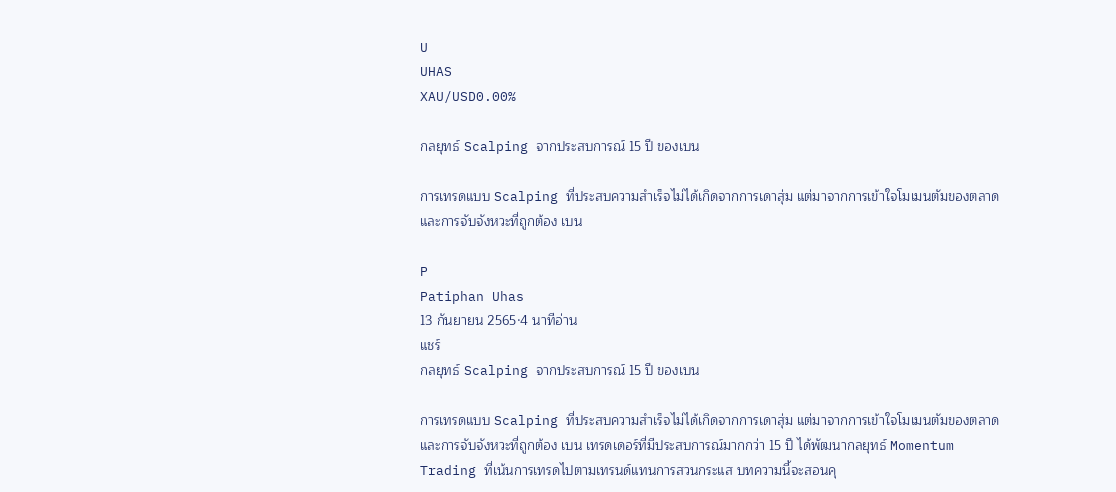U
UHAS
XAU/USD0.00%

กลยุทธ์ Scalping จากประสบการณ์ 15 ปี ของเบน

การเทรดแบบ Scalping ที่ประสบความสำเร็จไม่ได้เกิดจากการเดาสุ่ม แต่มาจากการเข้าใจโมเมนตัมของตลาดและการจับจังหวะที่ถูกต้อง เบน

P
Patiphan Uhas
13 กันยายน 2565·4 นาทีอ่าน
แชร์
กลยุทธ์ Scalping จากประสบการณ์ 15 ปี ของเบน

การเทรดแบบ Scalping ที่ประสบความสำเร็จไม่ได้เกิดจากการเดาสุ่ม แต่มาจากการเข้าใจโมเมนตัมของตลาดและการจับจังหวะที่ถูกต้อง เบน เทรดเดอร์ที่มีประสบการณ์มากกว่า 15 ปี ได้พัฒนากลยุทธ์ Momentum Trading ที่เน้นการเทรดไปตามเทรนด์แทนการสวนกระแส บทความนี้จะสอนคุ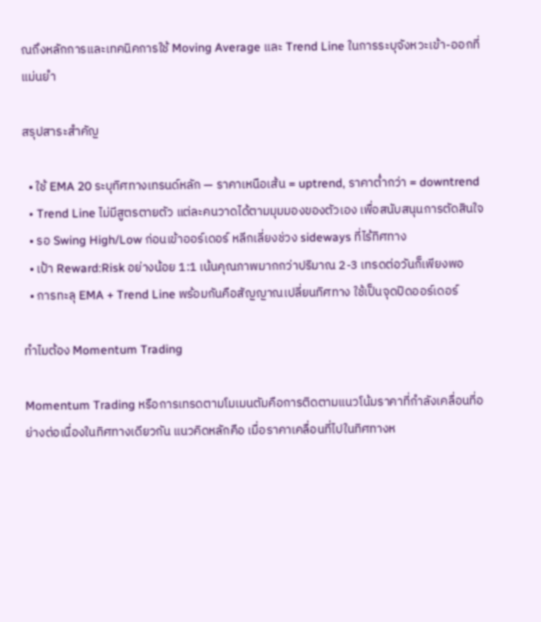ณถึงหลักการและเทคนิคการใช้ Moving Average และ Trend Line ในการระบุจังหวะเข้า-ออกที่แม่นยำ

สรุปสาระสำคัญ

  • ใช้ EMA 20 ระบุทิศทางเทรนด์หลัก — ราคาเหนือเส้น = uptrend, ราคาต่ำกว่า = downtrend
  • Trend Line ไม่มีสูตรตายตัว แต่ละคนวาดได้ตามมุมมองของตัวเอง เพื่อสนับสนุนการตัดสินใจ
  • รอ Swing High/Low ก่อนเข้าออร์เดอร์ หลีกเลี่ยงช่วง sideways ที่ไร้ทิศทาง
  • เป้า Reward:Risk อย่างน้อย 1:1 เน้นคุณภาพมากกว่าปริมาณ 2-3 เทรดต่อวันก็เพียงพอ
  • การทะลุ EMA + Trend Line พร้อมกันคือสัญญาณเปลี่ยนทิศทาง ใช้เป็นจุดปิดออร์เดอร์

ทำไมต้อง Momentum Trading

Momentum Trading หรือการเทรดตามโมเมนตัมคือการติดตามแนวโน้มราคาที่กำลังเคลื่อนที่อย่างต่อเนื่องในทิศทางเดียวกัน แนวคิดหลักคือ เมื่อราคาเคลื่อนที่ไปในทิศทางห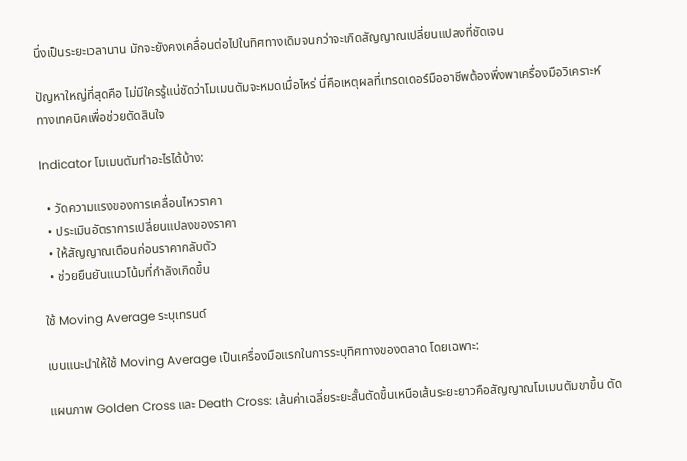นึ่งเป็นระยะเวลานาน มักจะยังคงเคลื่อนต่อไปในทิศทางเดิมจนกว่าจะเกิดสัญญาณเปลี่ยนแปลงที่ชัดเจน

ปัญหาใหญ่ที่สุดคือ ไม่มีใครรู้แน่ชัดว่าโมเมนตัมจะหมดเมื่อไหร่ นี่คือเหตุผลที่เทรดเดอร์มืออาชีพต้องพึ่งพาเครื่องมือวิเคราะห์ทางเทคนิคเพื่อช่วยตัดสินใจ

Indicator โมเมนตัมทำอะไรได้บ้าง:

  • วัดความแรงของการเคลื่อนไหวราคา
  • ประเมินอัตราการเปลี่ยนแปลงของราคา
  • ให้สัญญาณเตือนก่อนราคากลับตัว
  • ช่วยยืนยันแนวโน้มที่กำลังเกิดขึ้น

ใช้ Moving Average ระบุเทรนด์

เบนแนะนำให้ใช้ Moving Average เป็นเครื่องมือแรกในการระบุทิศทางของตลาด โดยเฉพาะ:

แผนภาพ Golden Cross และ Death Cross: เส้นค่าเฉลี่ยระยะสั้นตัดขึ้นเหนือเส้นระยะยาวคือสัญญาณโมเมนตัมขาขึ้น ตัด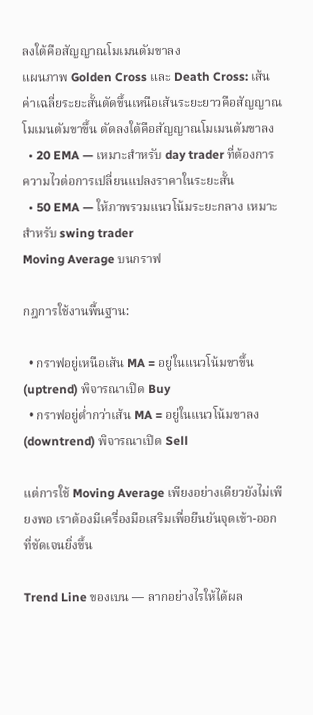ลงใต้คือสัญญาณโมเมนตัมขาลง
แผนภาพ Golden Cross และ Death Cross: เส้นค่าเฉลี่ยระยะสั้นตัดขึ้นเหนือเส้นระยะยาวคือสัญญาณโมเมนตัมขาขึ้น ตัดลงใต้คือสัญญาณโมเมนตัมขาลง
  • 20 EMA — เหมาะสำหรับ day trader ที่ต้องการความไวต่อการเปลี่ยนแปลงราคาในระยะสั้น
  • 50 EMA — ให้ภาพรวมแนวโน้มระยะกลาง เหมาะสำหรับ swing trader
Moving Average บนกราฟ

กฎการใช้งานพื้นฐาน:

  • กราฟอยู่เหนือเส้น MA = อยู่ในแนวโน้มขาขึ้น (uptrend) พิจารณาเปิด Buy
  • กราฟอยู่ต่ำกว่าเส้น MA = อยู่ในแนวโน้มขาลง (downtrend) พิจารณาเปิด Sell

แต่การใช้ Moving Average เพียงอย่างเดียวยังไม่เพียงพอ เราต้องมีเครื่องมือเสริมเพื่อยืนยันจุดเข้า-ออกที่ชัดเจนยิ่งขึ้น

Trend Line ของเบน — ลากอย่างไรให้ได้ผล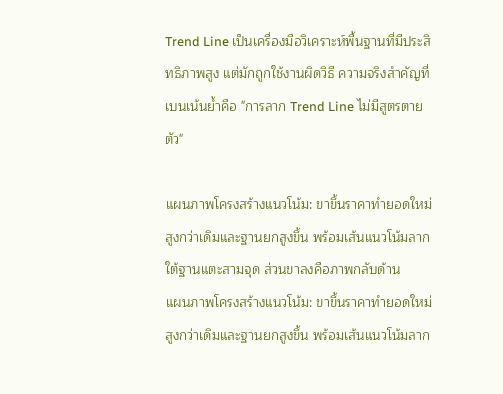Trend Line เป็นเครื่องมือวิเคราะห์พื้นฐานที่มีประสิทธิภาพสูง แต่มักถูกใช้งานผิดวิธี ความจริงสำคัญที่เบนเน้นย้ำคือ "การลาก Trend Line ไม่มีสูตรตายตัว"

แผนภาพโครงสร้างแนวโน้ม: ขาขึ้นราคาทำยอดใหม่สูงกว่าเดิมและฐานยกสูงขึ้น พร้อมเส้นแนวโน้มลากใต้ฐานแตะสามจุด ส่วนขาลงคือภาพกลับด้าน
แผนภาพโครงสร้างแนวโน้ม: ขาขึ้นราคาทำยอดใหม่สูงกว่าเดิมและฐานยกสูงขึ้น พร้อมเส้นแนวโน้มลาก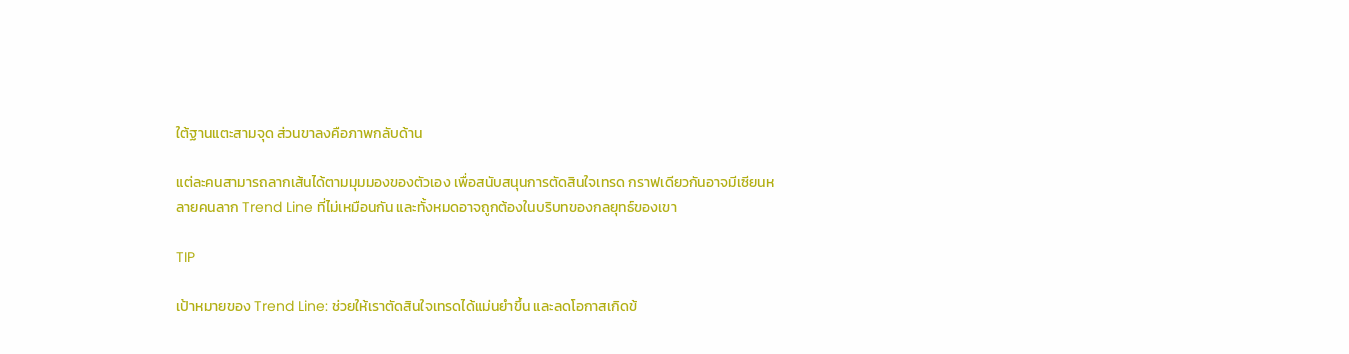ใต้ฐานแตะสามจุด ส่วนขาลงคือภาพกลับด้าน

แต่ละคนสามารถลากเส้นได้ตามมุมมองของตัวเอง เพื่อสนับสนุนการตัดสินใจเทรด กราฟเดียวกันอาจมีเซียนหลายคนลาก Trend Line ที่ไม่เหมือนกัน และทั้งหมดอาจถูกต้องในบริบทของกลยุทธ์ของเขา

TIP

เป้าหมายของ Trend Line: ช่วยให้เราตัดสินใจเทรดได้แม่นยำขึ้น และลดโอกาสเกิดข้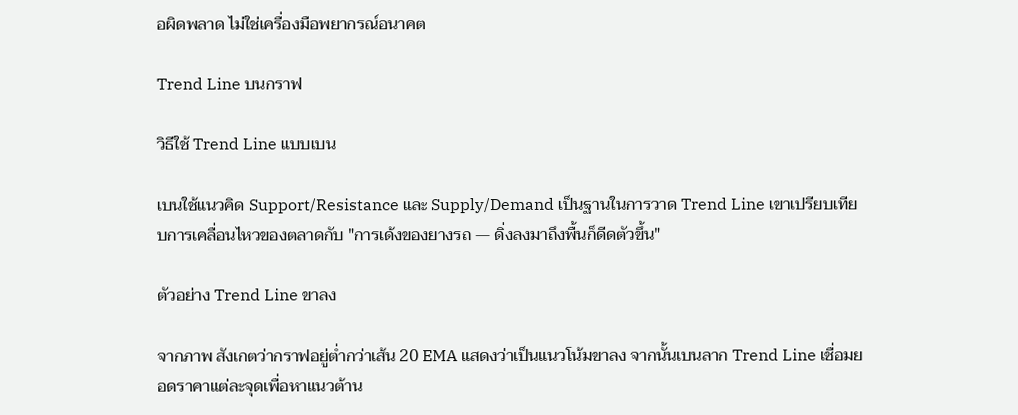อผิดพลาด ไม่ใช่เครื่องมือพยากรณ์อนาคต

Trend Line บนกราฟ

วิธีใช้ Trend Line แบบเบน

เบนใช้แนวคิด Support/Resistance และ Supply/Demand เป็นฐานในการวาด Trend Line เขาเปรียบเทียบการเคลื่อนไหวของตลาดกับ "การเด้งของยางรถ — ดิ่งลงมาถึงพื้นก็ดีดตัวขึ้น"

ตัวอย่าง Trend Line ขาลง

จากภาพ สังเกตว่ากราฟอยู่ต่ำกว่าเส้น 20 EMA แสดงว่าเป็นแนวโน้มขาลง จากนั้นเบนลาก Trend Line เชื่อมยอดราคาแต่ละจุดเพื่อหาแนวต้าน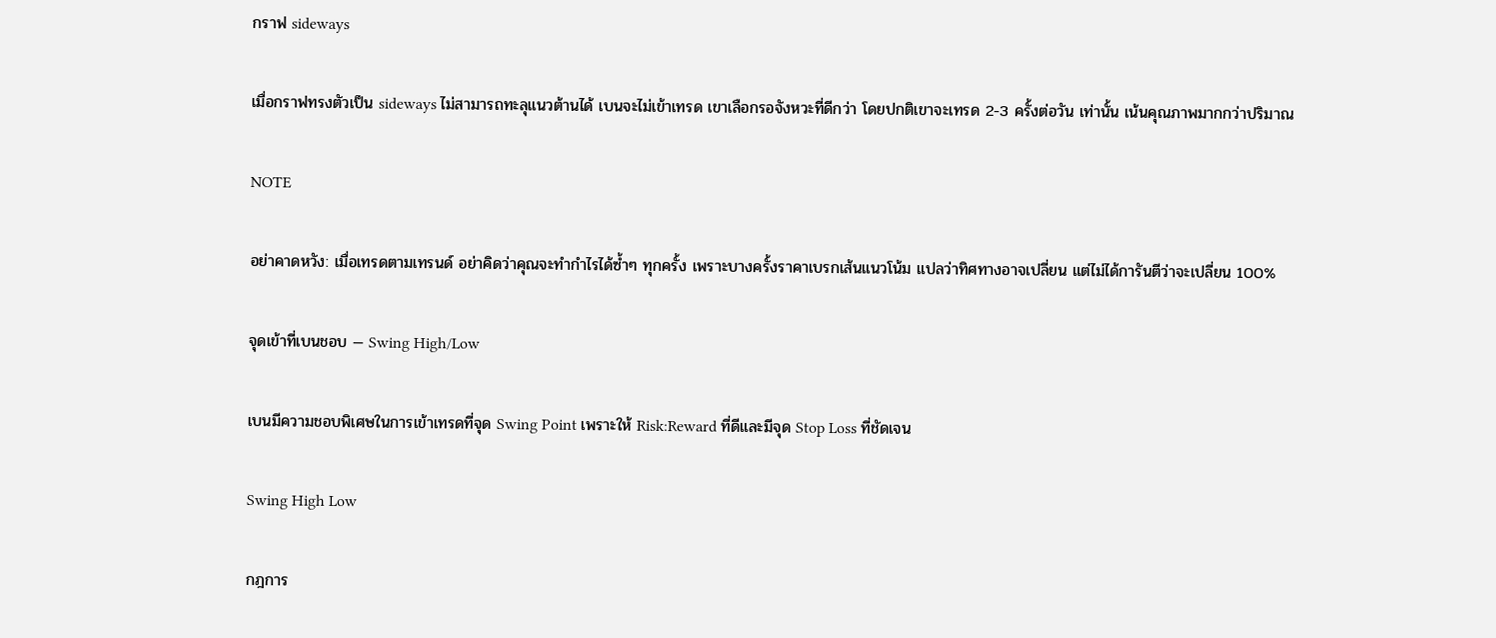กราฟ sideways

เมื่อกราฟทรงตัวเป็น sideways ไม่สามารถทะลุแนวต้านได้ เบนจะไม่เข้าเทรด เขาเลือกรอจังหวะที่ดีกว่า โดยปกติเขาจะเทรด 2-3 ครั้งต่อวัน เท่านั้น เน้นคุณภาพมากกว่าปริมาณ

NOTE

อย่าคาดหวัง: เมื่อเทรดตามเทรนด์ อย่าคิดว่าคุณจะทำกำไรได้ซ้ำๆ ทุกครั้ง เพราะบางครั้งราคาเบรกเส้นแนวโน้ม แปลว่าทิศทางอาจเปลี่ยน แต่ไม่ได้การันตีว่าจะเปลี่ยน 100%

จุดเข้าที่เบนชอบ — Swing High/Low

เบนมีความชอบพิเศษในการเข้าเทรดที่จุด Swing Point เพราะให้ Risk:Reward ที่ดีและมีจุด Stop Loss ที่ชัดเจน

Swing High Low

กฎการ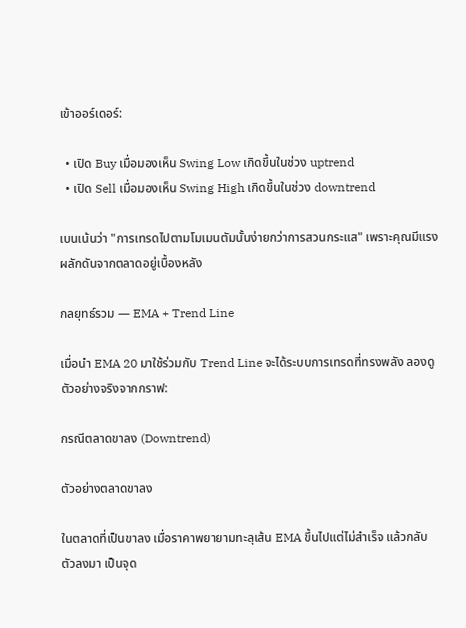เข้าออร์เดอร์:

  • เปิด Buy เมื่อมองเห็น Swing Low เกิดขึ้นในช่วง uptrend
  • เปิด Sell เมื่อมองเห็น Swing High เกิดขึ้นในช่วง downtrend

เบนเน้นว่า "การเทรดไปตามโมเมนตัมนั้นง่ายกว่าการสวนกระแส" เพราะคุณมีแรงผลักดันจากตลาดอยู่เบื้องหลัง

กลยุทธ์รวม — EMA + Trend Line

เมื่อนำ EMA 20 มาใช้ร่วมกับ Trend Line จะได้ระบบการเทรดที่ทรงพลัง ลองดูตัวอย่างจริงจากกราฟ:

กรณีตลาดขาลง (Downtrend)

ตัวอย่างตลาดขาลง

ในตลาดที่เป็นขาลง เมื่อราคาพยายามทะลุเส้น EMA ขึ้นไปแต่ไม่สำเร็จ แล้วกลับตัวลงมา เป็นจุด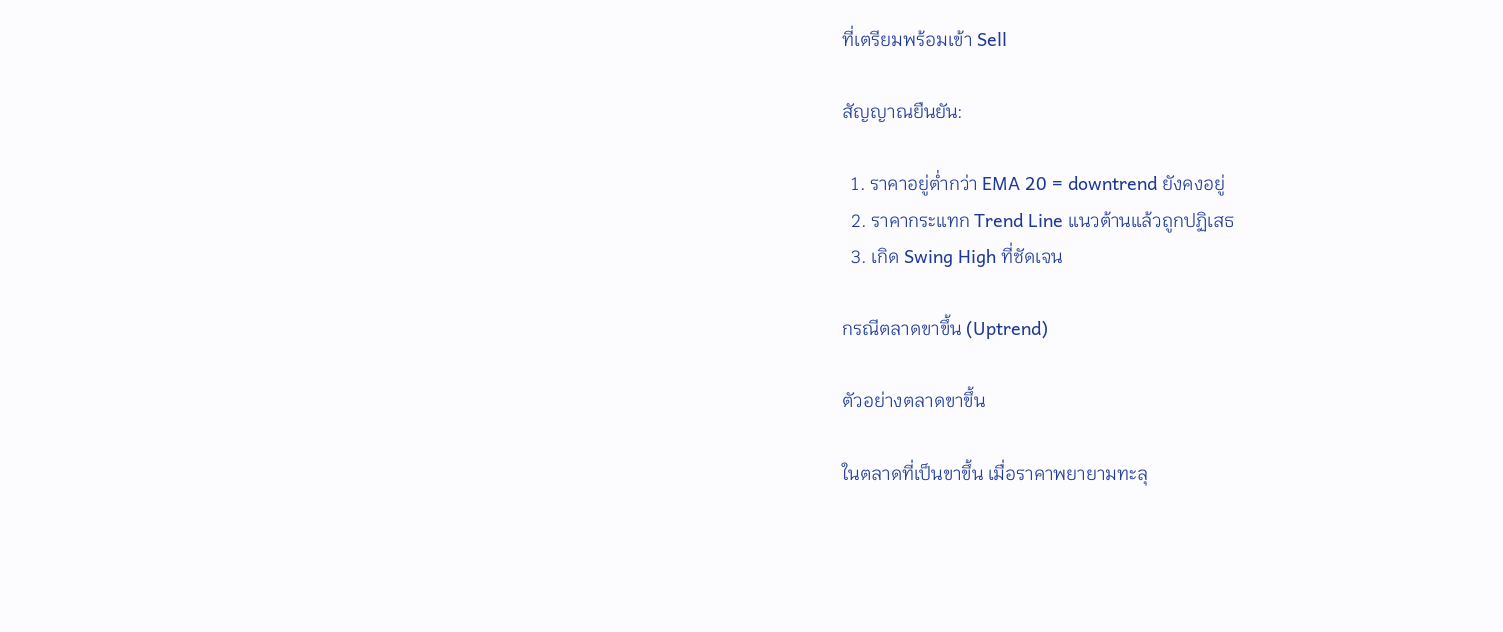ที่เตรียมพร้อมเข้า Sell

สัญญาณยืนยัน:

  1. ราคาอยู่ต่ำกว่า EMA 20 = downtrend ยังคงอยู่
  2. ราคากระแทก Trend Line แนวต้านแล้วถูกปฏิเสธ
  3. เกิด Swing High ที่ชัดเจน

กรณีตลาดขาขึ้น (Uptrend)

ตัวอย่างตลาดขาขึ้น

ในตลาดที่เป็นขาขึ้น เมื่อราคาพยายามทะลุ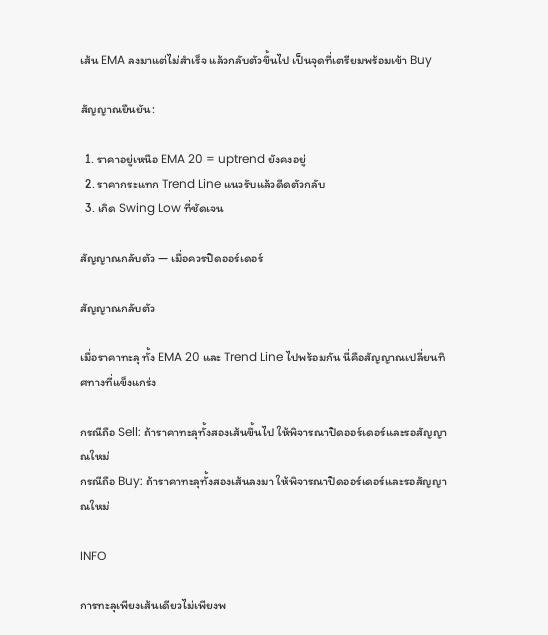เส้น EMA ลงมาแต่ไม่สำเร็จ แล้วกลับตัวขึ้นไป เป็นจุดที่เตรียมพร้อมเข้า Buy

สัญญาณยืนยัน:

  1. ราคาอยู่เหนือ EMA 20 = uptrend ยังคงอยู่
  2. ราคากระแทก Trend Line แนวรับแล้วดีดตัวกลับ
  3. เกิด Swing Low ที่ชัดเจน

สัญญาณกลับตัว — เมื่อควรปิดออร์เดอร์

สัญญาณกลับตัว

เมื่อราคาทะลุ ทั้ง EMA 20 และ Trend Line ไปพร้อมกัน นี่คือสัญญาณเปลี่ยนทิศทางที่แข็งแกร่ง

กรณีถือ Sell: ถ้าราคาทะลุทั้งสองเส้นขึ้นไป ให้พิจารณาปิดออร์เดอร์และรอสัญญาณใหม่
กรณีถือ Buy: ถ้าราคาทะลุทั้งสองเส้นลงมา ให้พิจารณาปิดออร์เดอร์และรอสัญญาณใหม่

INFO

การทะลุเพียงเส้นเดียวไม่เพียงพ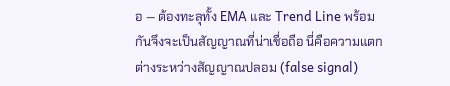อ — ต้องทะลุทั้ง EMA และ Trend Line พร้อมกันจึงจะเป็นสัญญาณที่น่าเชื่อถือ นี่คือความแตกต่างระหว่างสัญญาณปลอม (false signal)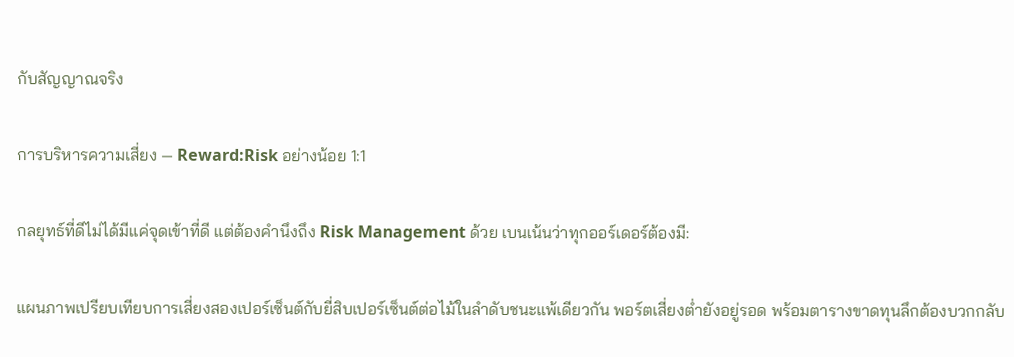กับสัญญาณจริง

การบริหารความเสี่ยง — Reward:Risk อย่างน้อย 1:1

กลยุทธ์ที่ดีไม่ได้มีแค่จุดเข้าที่ดี แต่ต้องคำนึงถึง Risk Management ด้วย เบนเน้นว่าทุกออร์เดอร์ต้องมี:

แผนภาพเปรียบเทียบการเสี่ยงสองเปอร์เซ็นต์กับยี่สิบเปอร์เซ็นต์ต่อไม้ในลำดับชนะแพ้เดียวกัน พอร์ตเสี่ยงต่ำยังอยู่รอด พร้อมตารางขาดทุนลึกต้องบวกกลับ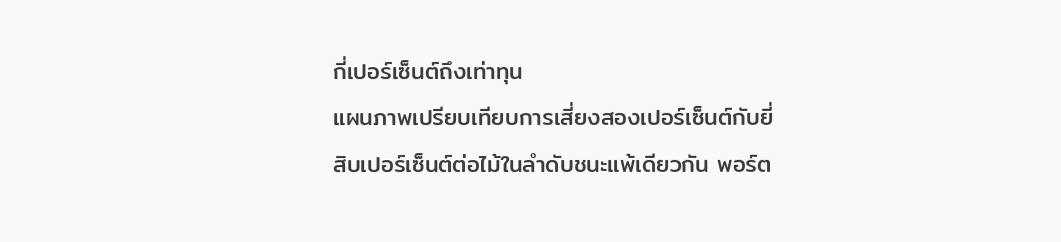กี่เปอร์เซ็นต์ถึงเท่าทุน
แผนภาพเปรียบเทียบการเสี่ยงสองเปอร์เซ็นต์กับยี่สิบเปอร์เซ็นต์ต่อไม้ในลำดับชนะแพ้เดียวกัน พอร์ต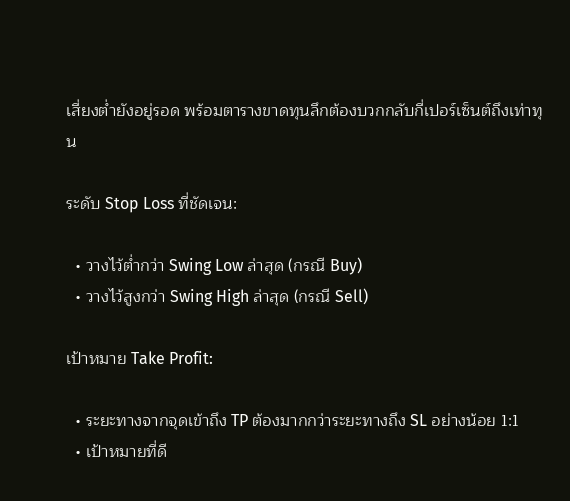เสี่ยงต่ำยังอยู่รอด พร้อมตารางขาดทุนลึกต้องบวกกลับกี่เปอร์เซ็นต์ถึงเท่าทุน

ระดับ Stop Loss ที่ชัดเจน:

  • วางไว้ต่ำกว่า Swing Low ล่าสุด (กรณี Buy)
  • วางไว้สูงกว่า Swing High ล่าสุด (กรณี Sell)

เป้าหมาย Take Profit:

  • ระยะทางจากจุดเข้าถึง TP ต้องมากกว่าระยะทางถึง SL อย่างน้อย 1:1
  • เป้าหมายที่ดี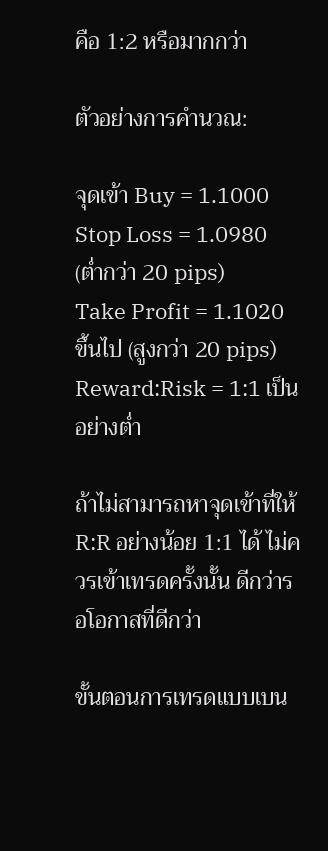คือ 1:2 หรือมากกว่า

ตัวอย่างการคำนวณ:

จุดเข้า Buy = 1.1000
Stop Loss = 1.0980 (ต่ำกว่า 20 pips)
Take Profit = 1.1020 ขึ้นไป (สูงกว่า 20 pips)
Reward:Risk = 1:1 เป็นอย่างต่ำ

ถ้าไม่สามารถหาจุดเข้าที่ให้ R:R อย่างน้อย 1:1 ได้ ไม่ควรเข้าเทรดครั้งนั้น ดีกว่ารอโอกาสที่ดีกว่า

ขั้นตอนการเทรดแบบเบน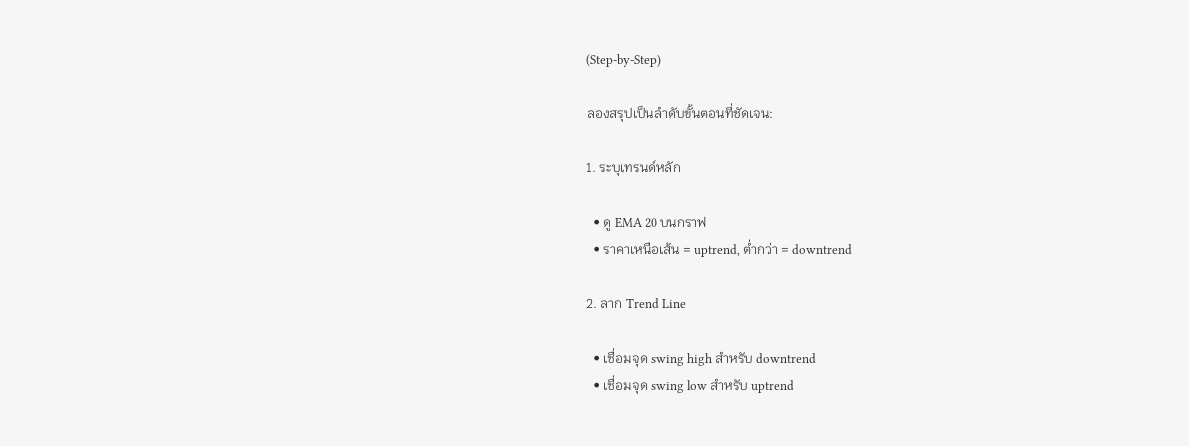(Step-by-Step)

ลองสรุปเป็นลำดับขั้นตอนที่ชัดเจน:

1. ระบุเทรนด์หลัก

  • ดู EMA 20 บนกราฟ
  • ราคาเหนือเส้น = uptrend, ต่ำกว่า = downtrend

2. ลาก Trend Line

  • เชื่อมจุด swing high สำหรับ downtrend
  • เชื่อมจุด swing low สำหรับ uptrend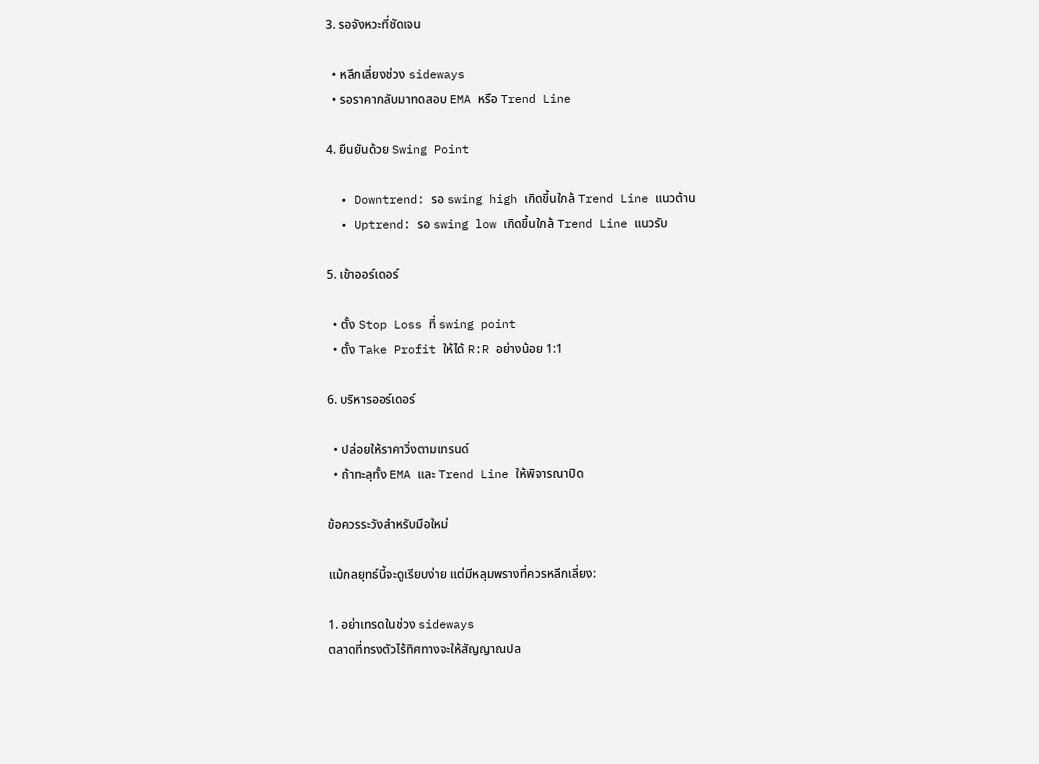3. รอจังหวะที่ชัดเจน

  • หลีกเลี่ยงช่วง sideways
  • รอราคากลับมาทดสอบ EMA หรือ Trend Line

4. ยืนยันด้วย Swing Point

  • Downtrend: รอ swing high เกิดขึ้นใกล้ Trend Line แนวต้าน
  • Uptrend: รอ swing low เกิดขึ้นใกล้ Trend Line แนวรับ

5. เข้าออร์เดอร์

  • ตั้ง Stop Loss ที่ swing point
  • ตั้ง Take Profit ให้ได้ R:R อย่างน้อย 1:1

6. บริหารออร์เดอร์

  • ปล่อยให้ราคาวิ่งตามเทรนด์
  • ถ้าทะลุทั้ง EMA และ Trend Line ให้พิจารณาปิด

ข้อควรระวังสำหรับมือใหม่

แม้กลยุทธ์นี้จะดูเรียบง่าย แต่มีหลุมพรางที่ควรหลีกเลี่ยง:

1. อย่าเทรดในช่วง sideways
ตลาดที่ทรงตัวไร้ทิศทางจะให้สัญญาณปล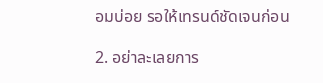อมบ่อย รอให้เทรนด์ชัดเจนก่อน

2. อย่าละเลยการ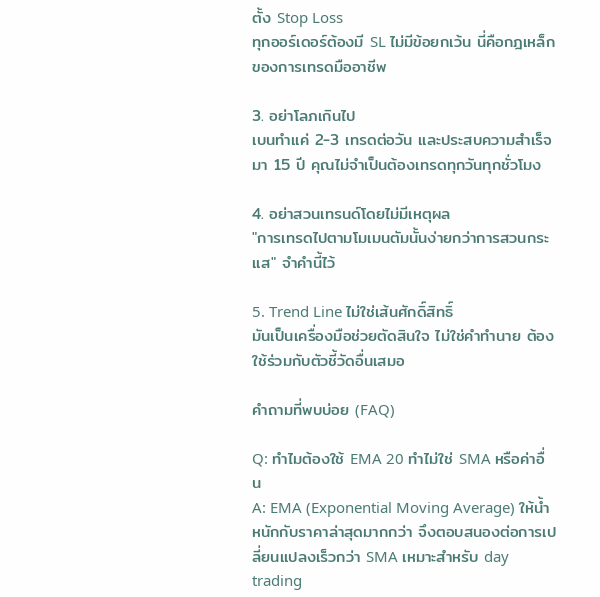ตั้ง Stop Loss
ทุกออร์เดอร์ต้องมี SL ไม่มีข้อยกเว้น นี่คือกฎเหล็กของการเทรดมืออาชีพ

3. อย่าโลภเกินไป
เบนทำแค่ 2-3 เทรดต่อวัน และประสบความสำเร็จมา 15 ปี คุณไม่จำเป็นต้องเทรดทุกวันทุกชั่วโมง

4. อย่าสวนเทรนด์โดยไม่มีเหตุผล
"การเทรดไปตามโมเมนตัมนั้นง่ายกว่าการสวนกระแส" จำคำนี้ไว้

5. Trend Line ไม่ใช่เส้นศักดิ์สิทธิ์
มันเป็นเครื่องมือช่วยตัดสินใจ ไม่ใช่คำทำนาย ต้องใช้ร่วมกับตัวชี้วัดอื่นเสมอ

คำถามที่พบบ่อย (FAQ)

Q: ทำไมต้องใช้ EMA 20 ทำไม่ใช่ SMA หรือค่าอื่น
A: EMA (Exponential Moving Average) ให้น้ำหนักกับราคาล่าสุดมากกว่า จึงตอบสนองต่อการเปลี่ยนแปลงเร็วกว่า SMA เหมาะสำหรับ day trading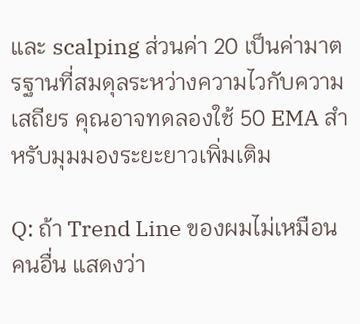และ scalping ส่วนค่า 20 เป็นค่ามาตรฐานที่สมดุลระหว่างความไวกับความเสถียร คุณอาจทดลองใช้ 50 EMA สำหรับมุมมองระยะยาวเพิ่มเติม

Q: ถ้า Trend Line ของผมไม่เหมือนคนอื่น แสดงว่า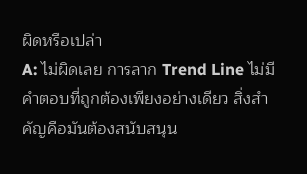ผิดหรือเปล่า
A: ไม่ผิดเลย การลาก Trend Line ไม่มีคำตอบที่ถูกต้องเพียงอย่างเดียว สิ่งสำคัญคือมันต้องสนับสนุน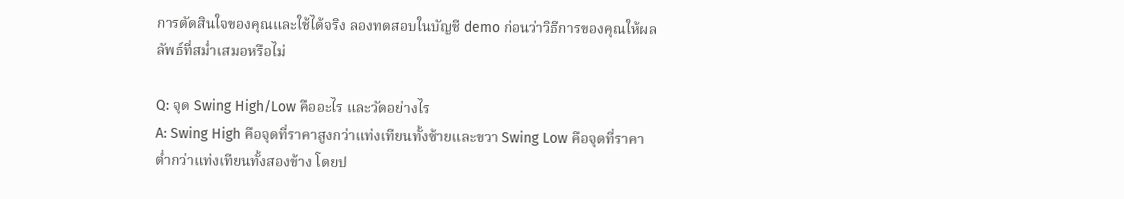การตัดสินใจของคุณและใช้ได้จริง ลองทดสอบในบัญชี demo ก่อนว่าวิธีการของคุณให้ผลลัพธ์ที่สม่ำเสมอหรือไม่

Q: จุด Swing High/Low คืออะไร และวัดอย่างไร
A: Swing High คือจุดที่ราคาสูงกว่าแท่งเทียนทั้งซ้ายและขวา Swing Low คือจุดที่ราคาต่ำกว่าแท่งเทียนทั้งสองข้าง โดยป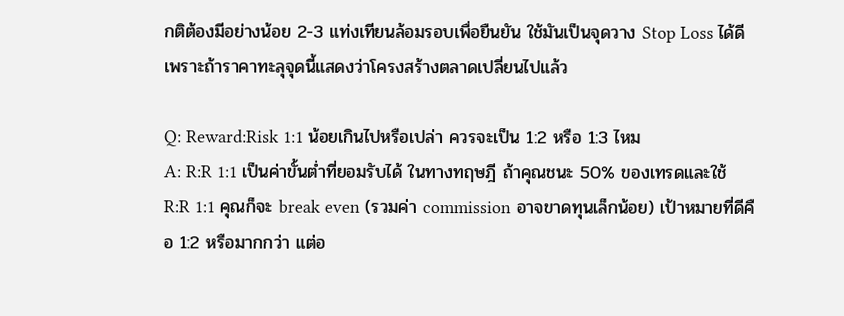กติต้องมีอย่างน้อย 2-3 แท่งเทียนล้อมรอบเพื่อยืนยัน ใช้มันเป็นจุดวาง Stop Loss ได้ดีเพราะถ้าราคาทะลุจุดนี้แสดงว่าโครงสร้างตลาดเปลี่ยนไปแล้ว

Q: Reward:Risk 1:1 น้อยเกินไปหรือเปล่า ควรจะเป็น 1:2 หรือ 1:3 ไหม
A: R:R 1:1 เป็นค่าขั้นต่ำที่ยอมรับได้ ในทางทฤษฎี ถ้าคุณชนะ 50% ของเทรดและใช้ R:R 1:1 คุณก็จะ break even (รวมค่า commission อาจขาดทุนเล็กน้อย) เป้าหมายที่ดีคือ 1:2 หรือมากกว่า แต่อ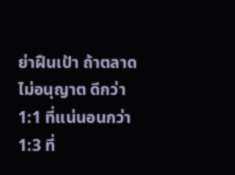ย่าฝืนเป้า ถ้าตลาดไม่อนุญาต ดีกว่า 1:1 ที่แน่นอนกว่า 1:3 ที่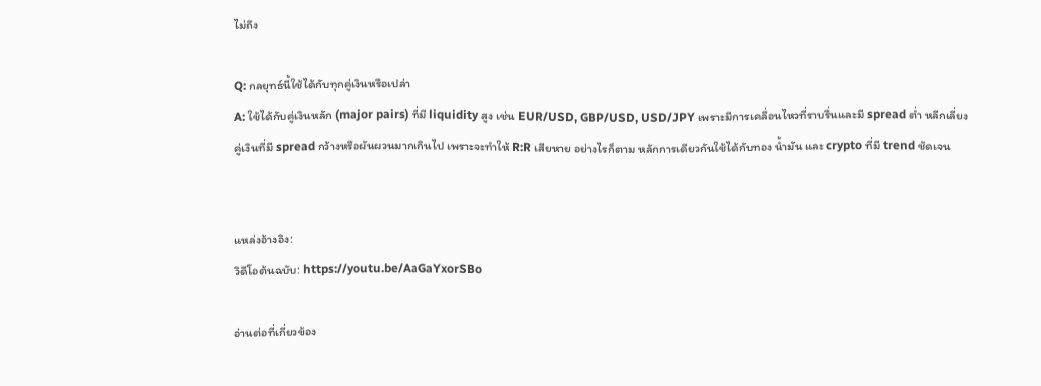ไม่ถึง

Q: กลยุทธ์นี้ใช้ได้กับทุกคู่เงินหรือเปล่า
A: ใช้ได้กับคู่เงินหลัก (major pairs) ที่มี liquidity สูง เช่น EUR/USD, GBP/USD, USD/JPY เพราะมีการเคลื่อนไหวที่ราบรื่นและมี spread ต่ำ หลีกเลี่ยงคู่เงินที่มี spread กว้างหรือผันผวนมากเกินไป เพราะจะทำให้ R:R เสียหาย อย่างไรก็ตาม หลักการเดียวกันใช้ได้กับทอง น้ำมัน และ crypto ที่มี trend ชัดเจน


แหล่งอ้างอิง:
วิดีโอต้นฉบับ: https://youtu.be/AaGaYxorSBo

อ่านต่อที่เกี่ยวข้อง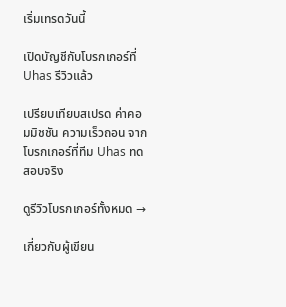เริ่มเทรดวันนี้

เปิดบัญชีกับโบรกเกอร์ที่ Uhas รีวิวแล้ว

เปรียบเทียบสเปรด ค่าคอมมิชชัน ความเร็วถอน จากโบรกเกอร์ที่ทีม Uhas ทดสอบจริง

ดูรีวิวโบรกเกอร์ทั้งหมด →

เกี่ยวกับผู้เขียน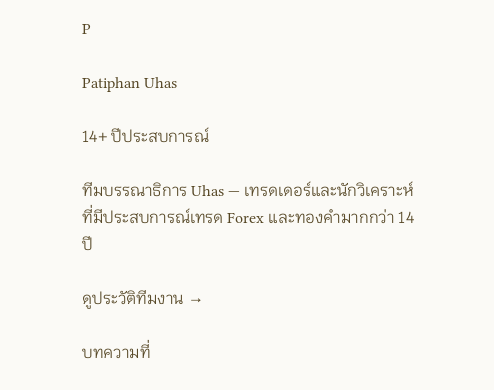P

Patiphan Uhas

14+ ปีประสบการณ์

ทีมบรรณาธิการ Uhas — เทรดเดอร์และนักวิเคราะห์ที่มีประสบการณ์เทรด Forex และทองคำมากกว่า 14 ปี

ดูประวัติทีมงาน →

บทความที่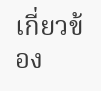เกี่ยวข้อง